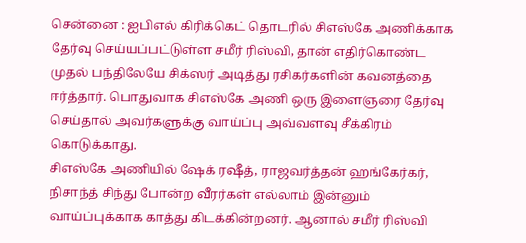சென்னை : ஐபிஎல் கிரிக்கெட் தொடரில் சிஎஸ்கே அணிக்காக தேர்வு செய்யப்பட்டுள்ள சமீர் ரிஸ்வி, தான் எதிர்கொண்ட முதல் பந்திலேயே சிக்ஸர் அடித்து ரசிகர்களின் கவனத்தை ஈர்த்தார். பொதுவாக சிஎஸ்கே அணி ஒரு இளைஞரை தேர்வு செய்தால் அவர்களுக்கு வாய்ப்பு அவ்வளவு சீக்கிரம் கொடுக்காது.
சிஎஸ்கே அணியில் ஷேக் ரஷீத், ராஜவர்த்தன் ஹங்கேர்கர், நிசாந்த் சிந்து போன்ற வீரர்கள் எல்லாம் இன்னும் வாய்ப்புக்காக காத்து கிடக்கின்றனர். ஆனால் சமீர் ரிஸ்வி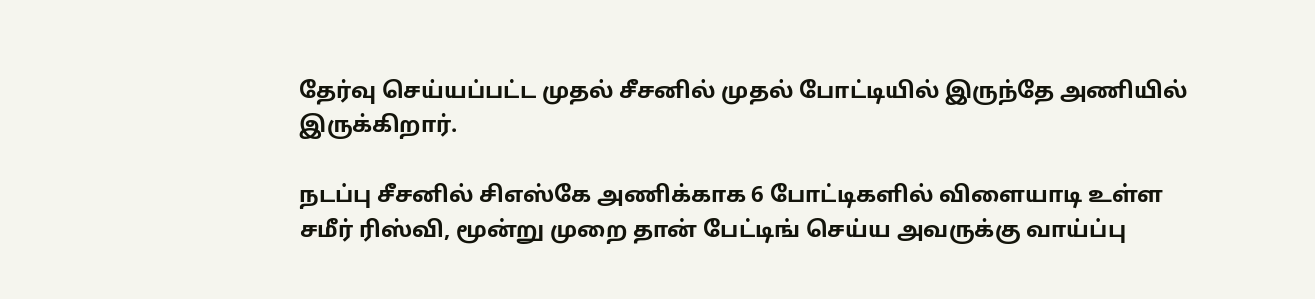தேர்வு செய்யப்பட்ட முதல் சீசனில் முதல் போட்டியில் இருந்தே அணியில் இருக்கிறார்.

நடப்பு சீசனில் சிஎஸ்கே அணிக்காக 6 போட்டிகளில் விளையாடி உள்ள சமீர் ரிஸ்வி, மூன்று முறை தான் பேட்டிங் செய்ய அவருக்கு வாய்ப்பு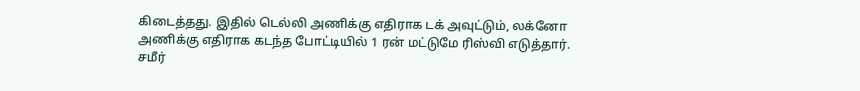கிடைத்தது. இதில் டெல்லி அணிக்கு எதிராக டக் அவுட்டும், லக்னோ அணிக்கு எதிராக கடந்த போட்டியில் 1 ரன் மட்டுமே ரிஸ்வி எடுத்தார். சமீர்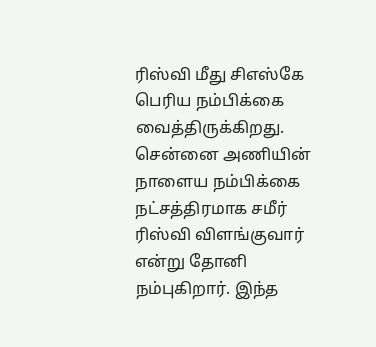ரிஸ்வி மீது சிஎஸ்கே பெரிய நம்பிக்கை வைத்திருக்கிறது.
சென்னை அணியின் நாளைய நம்பிக்கை நட்சத்திரமாக சமீர் ரிஸ்வி விளங்குவார் என்று தோனி நம்புகிறார். இந்த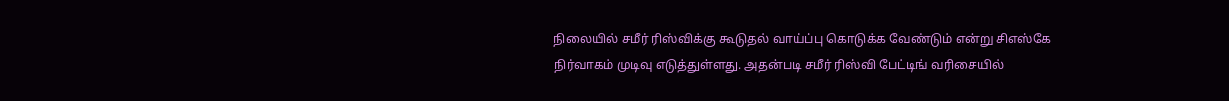நிலையில் சமீர் ரிஸ்விக்கு கூடுதல் வாய்ப்பு கொடுக்க வேண்டும் என்று சிஎஸ்கே நிர்வாகம் முடிவு எடுத்துள்ளது. அதன்படி சமீர் ரிஸ்வி பேட்டிங் வரிசையில்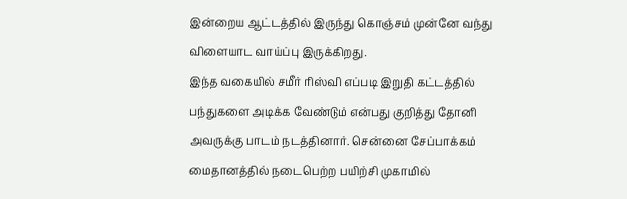இன்றைய ஆட்டத்தில் இருந்து கொஞ்சம் முன்னே வந்து விளையாட வாய்ப்பு இருக்கிறது.
இந்த வகையில் சமீர் ரிஸ்வி எப்படி இறுதி கட்டத்தில் பந்துகளை அடிக்க வேண்டும் என்பது குறித்து தோனி அவருக்கு பாடம் நடத்தினார். சென்னை சேப்பாக்கம் மைதானத்தில் நடைபெற்ற பயிற்சி முகாமில்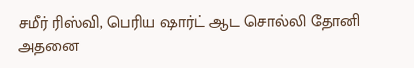சமீர் ரிஸ்வி, பெரிய ஷார்ட் ஆட சொல்லி தோனி அதனை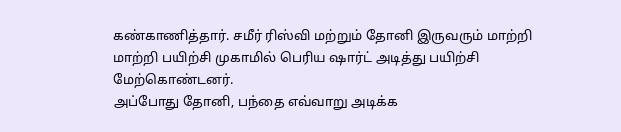கண்காணித்தார். சமீர் ரிஸ்வி மற்றும் தோனி இருவரும் மாற்றி மாற்றி பயிற்சி முகாமில் பெரிய ஷார்ட் அடித்து பயிற்சி மேற்கொண்டனர்.
அப்போது தோனி, பந்தை எவ்வாறு அடிக்க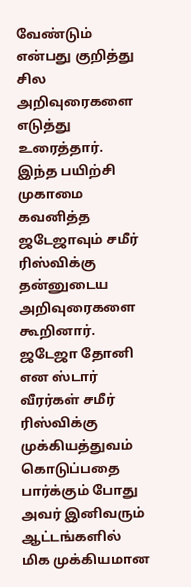வேண்டும் என்பது குறித்து சில அறிவுரைகளை எடுத்து உரைத்தார். இந்த பயிற்சி முகாமை கவனித்த ஜடேஜாவும் சமீர் ரிஸ்விக்கு தன்னுடைய அறிவுரைகளை கூறினார். ஜடேஜா தோனி என ஸ்டார் வீரர்கள் சமீர் ரிஸ்விக்கு முக்கியத்துவம் கொடுப்பதை பார்க்கும் போது அவர் இனிவரும் ஆட்டங்களில் மிக முக்கியமான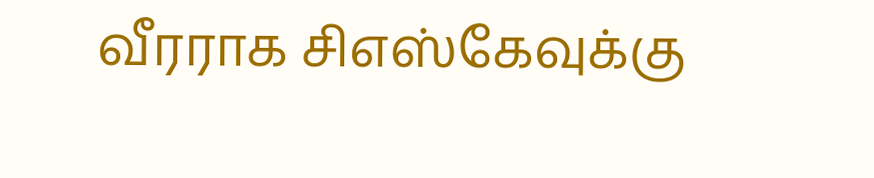வீரராக சிஎஸ்கேவுக்கு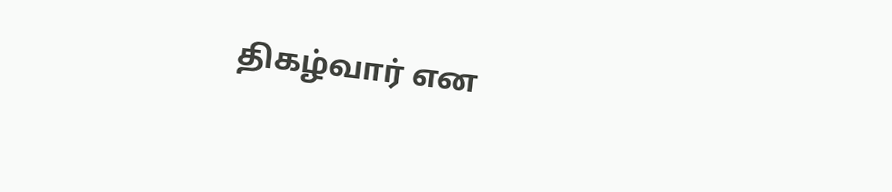திகழ்வார் என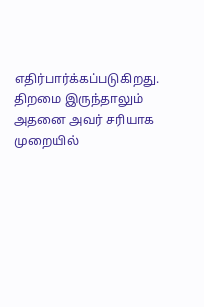எதிர்பார்க்கப்படுகிறது. திறமை இருந்தாலும் அதனை அவர் சரியாக முறையில்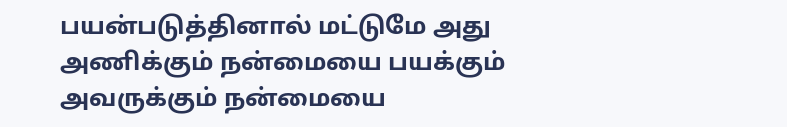பயன்படுத்தினால் மட்டுமே அது அணிக்கும் நன்மையை பயக்கும் அவருக்கும் நன்மையை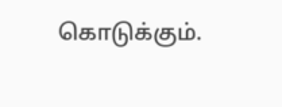கொடுக்கும்.